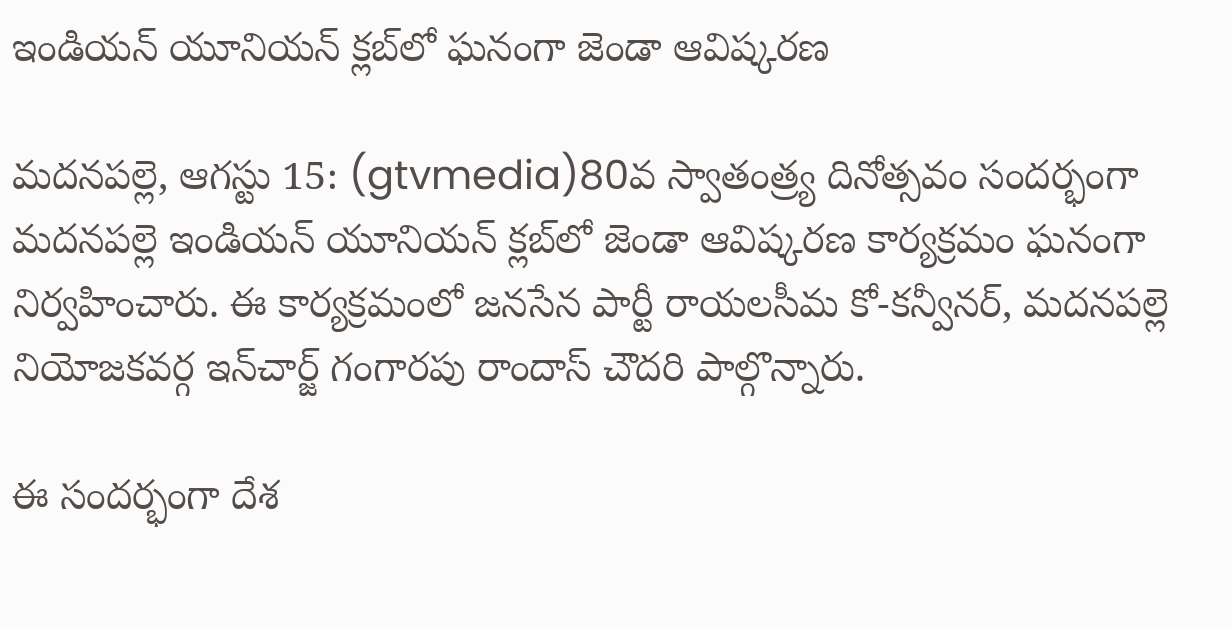ఇండియన్ యూనియన్ క్లబ్‌లో ఘనంగా జెండా ఆవిష్కరణ

మదనపల్లె, ఆగస్టు 15: (gtvmedia)80వ స్వాతంత్ర్య దినోత్సవం సందర్భంగా మదనపల్లె ఇండియన్ యూనియన్ క్లబ్‌లో జెండా ఆవిష్కరణ కార్యక్రమం ఘనంగా నిర్వహించారు. ఈ కార్యక్రమంలో జనసేన పార్టీ రాయలసీమ కో-కన్వీనర్, మదనపల్లె నియోజకవర్గ ఇన్‌చార్జ్ గంగారపు రాందాస్ చౌదరి పాల్గొన్నారు.

ఈ సందర్భంగా దేశ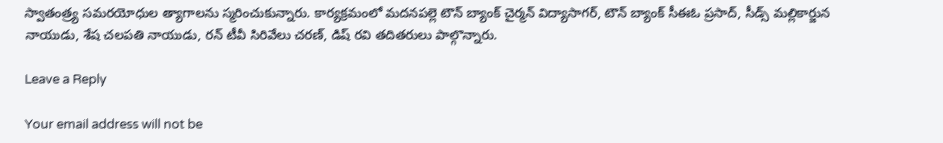స్వాతంత్ర్య సమరయోధుల త్యాగాలను స్మరించుకున్నారు. కార్యక్రమంలో మదనపల్లె టౌన్ బ్యాంక్ చైర్మన్ విద్యాసాగర్, టౌన్ బ్యాంక్ సీఈఓ ప్రసాద్, సీడ్స్ మల్లికార్జున నాయుడు, శేష చలపతి నాయుడు, రన్ టీవీ సిరివేలు చరణ్, డిష్ రవి తదితరులు పాల్గొన్నారు.

Leave a Reply

Your email address will not be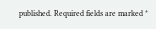published. Required fields are marked *